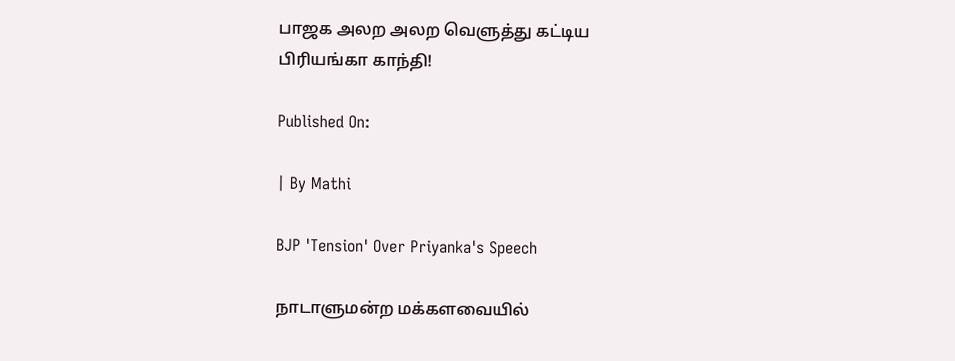பாஜக அலற அலற வெளுத்து கட்டிய பிரியங்கா காந்தி!

Published On:

| By Mathi

BJP 'Tension' Over Priyanka's Speech

நாடாளுமன்ற மக்களவையில்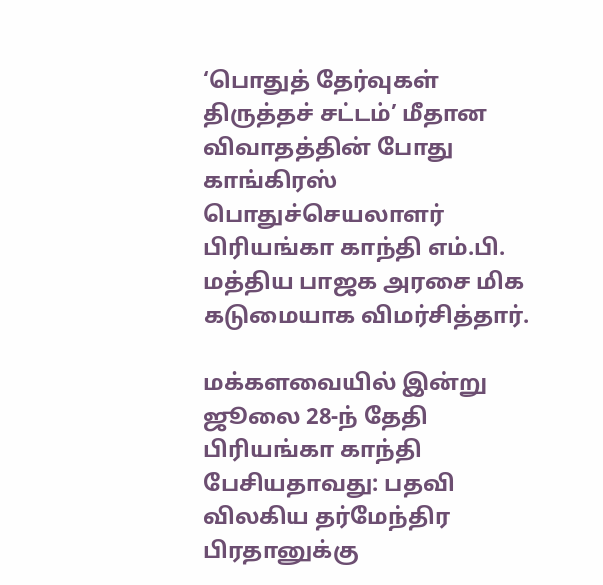‘பொதுத் தேர்வுகள் திருத்தச் சட்டம்’ மீதான விவாதத்தின் போது காங்கிரஸ் பொதுச்செயலாளர் பிரியங்கா காந்தி எம்.பி. மத்திய பாஜக அரசை மிக கடுமையாக விமர்சித்தார்.

மக்களவையில் இன்று ஜூலை 28-ந் தேதி பிரியங்கா காந்தி பேசியதாவது: பதவி விலகிய தர்மேந்திர பிரதானுக்கு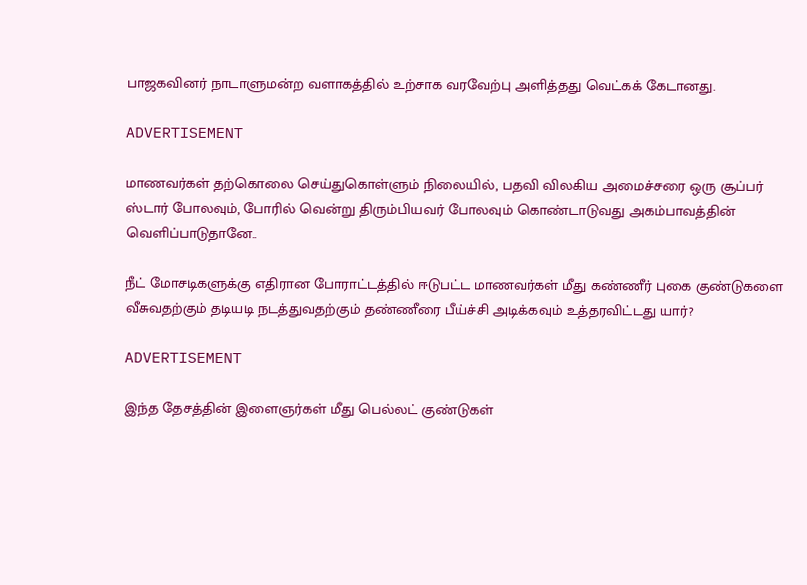பாஜகவினர் நாடாளுமன்ற வளாகத்தில் உற்சாக வரவேற்பு அளித்தது வெட்கக் கேடானது.

ADVERTISEMENT

மாணவர்கள் தற்கொலை செய்துகொள்ளும் நிலையில், பதவி விலகிய அமைச்சரை ஒரு சூப்பர் ஸ்டார் போலவும், போரில் வென்று திரும்பியவர் போலவும் கொண்டாடுவது அகம்பாவத்தின் வெளிப்பாடுதானே..

நீட் மோசடிகளுக்கு எதிரான போராட்டத்தில் ஈடுபட்ட மாணவர்கள் மீது கண்ணீர் புகை குண்டுகளை வீசுவதற்கும் தடியடி நடத்துவதற்கும் தண்ணீரை பீய்ச்சி அடிக்கவும் உத்தரவிட்டது யார்?

ADVERTISEMENT

இந்த தேசத்தின் இளைஞர்கள் மீது பெல்லட் குண்டுகள்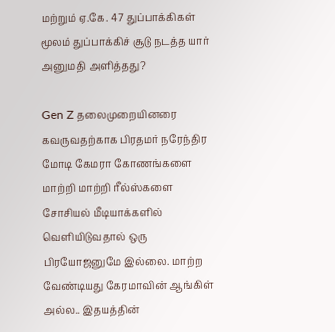மற்றும் ஏ.கே. 47 துப்பாக்கிகள் மூலம் துப்பாக்கிச் சூடு நடத்த யார் அனுமதி அளித்தது?

Gen Z தலைமுறையினரை கவருவதற்காக பிரதமர் நரேந்திர மோடி கேமரா கோணங்களை மாற்றி மாற்றி ரீல்ஸ்களை சோசியல் மீடியாக்களில் வெளியிடுவதால் ஒரு பிரயோஜனுமே இல்லை. மாற்ற வேண்டியது கேரமாவின் ஆங்கிள் அல்ல.. இதயத்தின்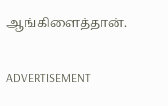ஆங்கிளைத்தான்.

ADVERTISEMENT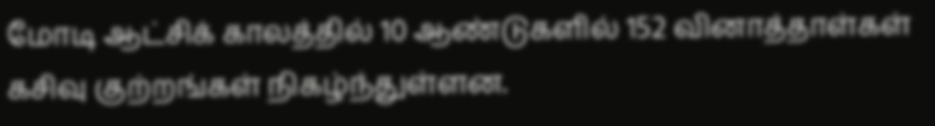மோடி ஆட்சிக் காலத்தில் 10 ஆண்டுகளில் 152 வினாத்தாள்கள் கசிவு குற்றங்கள் நிகழ்ந்துள்ளன.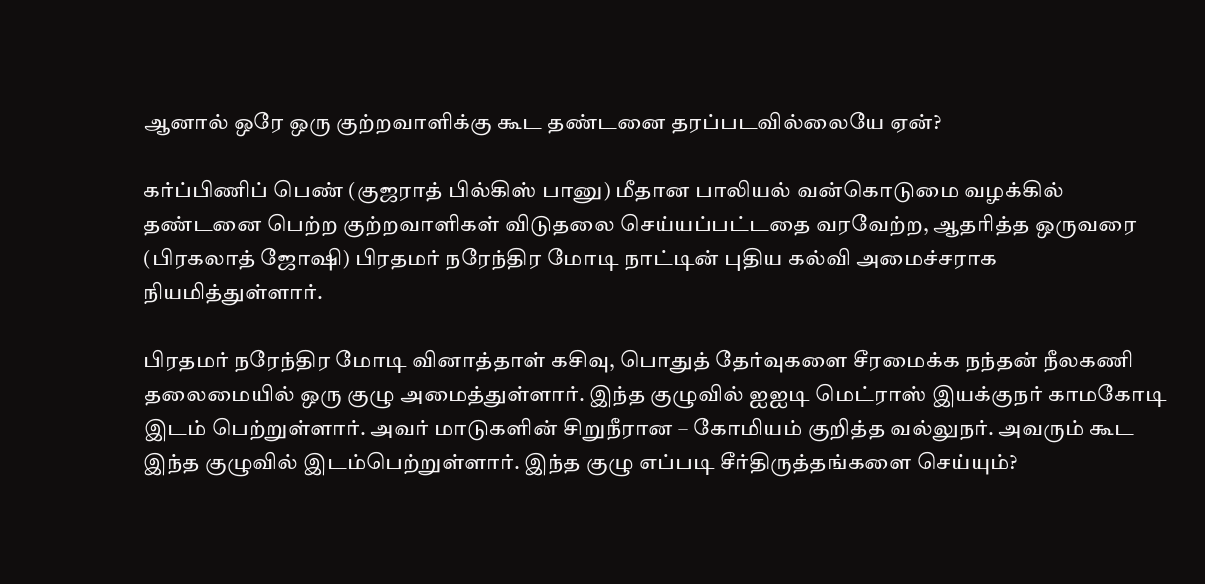ஆனால் ஒரே ஒரு குற்றவாளிக்கு கூட தண்டனை தரப்படவில்லையே ஏன்?

கர்ப்பிணிப் பெண் (குஜராத் பில்கிஸ் பானு) மீதான பாலியல் வன்கொடுமை வழக்கில் தண்டனை பெற்ற குற்றவாளிகள் விடுதலை செய்யப்பட்டதை வரவேற்ற, ஆதரித்த ஒருவரை (பிரகலாத் ஜோஷி) பிரதமர் நரேந்திர மோடி நாட்டின் புதிய கல்வி அமைச்சராக நியமித்துள்ளார்.

பிரதமர் நரேந்திர மோடி வினாத்தாள் கசிவு, பொதுத் தேர்வுகளை சீரமைக்க நந்தன் நீலகணி தலைமையில் ஒரு குழு அமைத்துள்ளார். இந்த குழுவில் ஐஐடி மெட்ராஸ் இயக்குநர் காமகோடி இடம் பெற்றுள்ளார். அவர் மாடுகளின் சிறுநீரான – கோமியம் குறித்த வல்லுநர். அவரும் கூட இந்த குழுவில் இடம்பெற்றுள்ளார். இந்த குழு எப்படி சீர்திருத்தங்களை செய்யும்?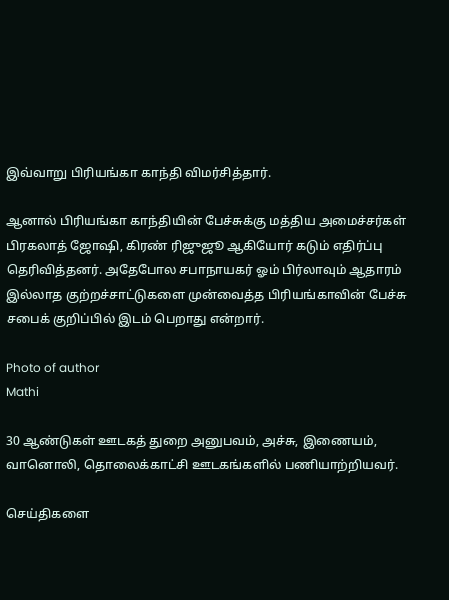இவ்வாறு பிரியங்கா காந்தி விமர்சித்தார்.

ஆனால் பிரியங்கா காந்தியின் பேச்சுக்கு மத்திய அமைச்சர்கள் பிரகலாத் ஜோஷி, கிரண் ரிஜுஜூ ஆகியோர் கடும் எதிர்ப்பு தெரிவித்தனர். அதேபோல சபாநாயகர் ஓம் பிர்லாவும் ஆதாரம் இல்லாத குற்றச்சாட்டுகளை முன்வைத்த பிரியங்காவின் பேச்சு சபைக் குறிப்பில் இடம் பெறாது என்றார்.

Photo of author
Mathi

30 ஆண்டுகள் ஊடகத் துறை அனுபவம், அச்சு, இணையம், வானொலி, தொலைக்காட்சி ஊடகங்களில் பணியாற்றியவர்.

செய்திகளை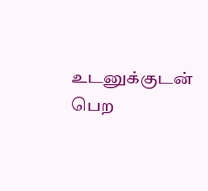உடனுக்குடன் பெற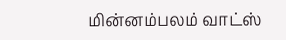மின்னம்பலம் வாட்ஸ்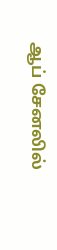ஆப் சேனலில்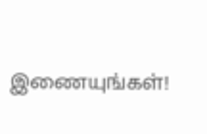இணையுங்கள்!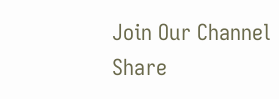Join Our Channel
Share